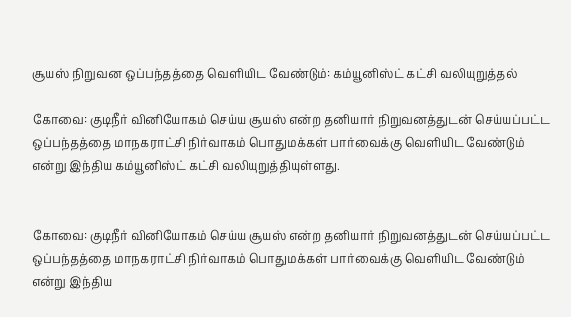சூயஸ் நிறுவன ஒப்பந்தத்தை வெளியிட வேண்டும்: கம்யூனிஸ்ட் கட்சி வலியுறுத்தல்

கோவை: குடிநீர் வினியோகம் செய்ய சூயஸ் என்ற தனியார் நிறுவனத்துடன் செய்யப்பட்ட ஒப்பந்தத்தை மாநகராட்சி நிர்வாகம் பொதுமக்கள் பார்வைக்கு வெளியிட வேண்டும் என்று இந்திய கம்யூனிஸ்ட் கட்சி வலியுறுத்தியுள்ளது.


கோவை: குடிநீர் வினியோகம் செய்ய சூயஸ் என்ற தனியார் நிறுவனத்துடன் செய்யப்பட்ட ஒப்பந்தத்தை மாநகராட்சி நிர்வாகம் பொதுமக்கள் பார்வைக்கு வெளியிட வேண்டும் என்று இந்திய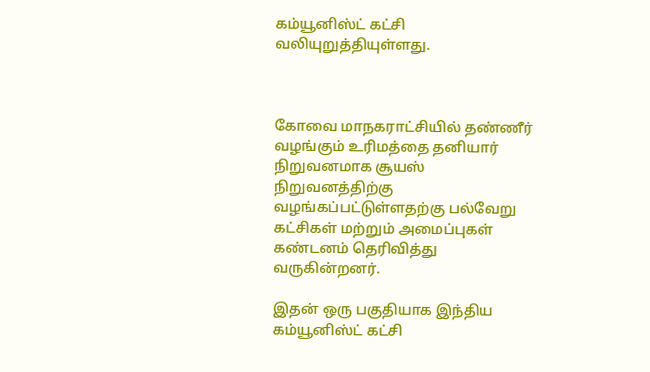கம்யூனிஸ்ட் கட்சி வலியுறுத்தியுள்ளது.



கோவை மாநகராட்சியில் தண்ணீர் வழங்கும் உரிமத்தை தனியார் நிறுவனமாக சூயஸ் நிறுவனத்திற்கு வழங்கப்பட்டுள்ளதற்கு பல்வேறு கட்சிகள் மற்றும் அமைப்புகள் கண்டனம் தெரிவித்து வருகின்றனர்.

இதன் ஒரு பகுதியாக இந்திய கம்யூனிஸ்ட் கட்சி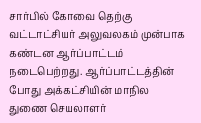சார்பில் கோவை தெற்கு வட்டாட்சியர் அலுவலகம் முன்பாக கண்டன ஆர்ப்பாட்டம் நடைபெற்றது. ஆர்ப்பாட்டத்தின் போது அக்கட்சியின் மாநில துணை செயலாளர்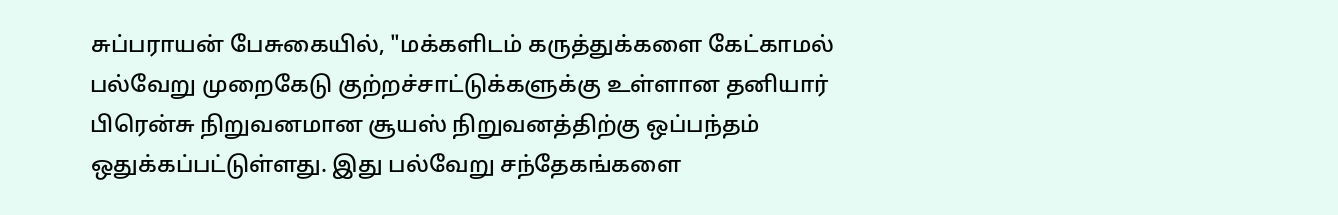சுப்பராயன் பேசுகையில், "மக்களிடம் கருத்துக்களை கேட்காமல் பல்வேறு முறைகேடு குற்றச்சாட்டுக்களுக்கு உள்ளான தனியார் பிரென்சு நிறுவனமான சூயஸ் நிறுவனத்திற்கு ஒப்பந்தம் ஒதுக்கப்பட்டுள்ளது. இது பல்வேறு சந்தேகங்களை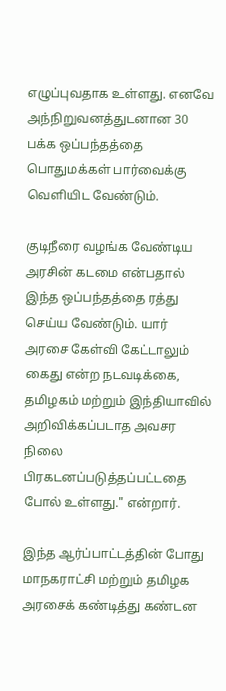எழுப்புவதாக உள்ளது. எனவே அந்நிறுவனத்துடனான 30 பக்க ஒப்பந்தத்தை பொதுமக்கள் பார்வைக்கு வெளியிட வேண்டும்.

குடிநீரை வழங்க வேண்டிய அரசின் கடமை என்பதால் இந்த ஒப்பந்தத்தை ரத்து செய்ய வேண்டும். யார் அரசை கேள்வி கேட்டாலும் கைது என்ற நடவடிக்கை, தமிழகம் மற்றும் இந்தியாவில் அறிவிக்கப்படாத அவசர நிலை பிரகடனப்படுத்தப்பட்டதை போல் உள்ளது." என்றார்.

இந்த ஆர்ப்பாட்டத்தின் போது மாநகராட்சி மற்றும் தமிழக அரசைக் கண்டித்து கண்டன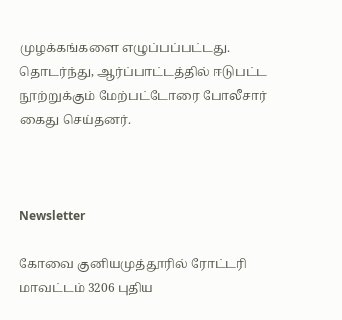முழக்கங்களை எழுப்பப்பட்டது. தொடர்ந்து, ஆர்ப்பாட்டத்தில் ஈடுபட்ட நூற்றுக்கும் மேற்பட்டோரை போலீசார் கைது செய்தனர்.



Newsletter

கோவை குனியமுத்தூரில் ரோட்டரி மாவட்டம் 3206 புதிய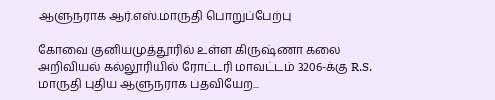ஆளுநராக ஆர்.எஸ்.மாருதி பொறுப்பேற்பு

கோவை குனியமுத்தூரில் உள்ள கிருஷ்ணா கலை அறிவியல் கல்லூரியில் ரோட்டரி மாவட்டம் 3206-க்கு R.S. மாருதி புதிய ஆளுநராக பதவியேற...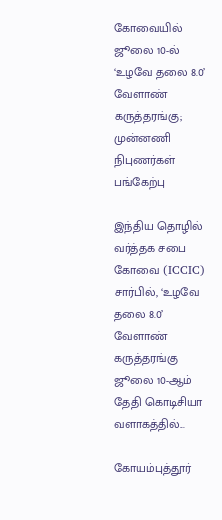கோவையில் ஜூலை 10-ல் ‘உழவே தலை 8.0’ வேளாண் கருத்தரங்கு; முன்னணி நிபுணர்கள் பங்கேற்பு

இந்திய தொழில் வர்த்தக சபை கோவை (ICCIC) சார்பில், ‘உழவே தலை 8.0’ வேளாண் கருத்தரங்கு ஜூலை 10-ஆம் தேதி கொடிசியா வளாகத்தில்...

கோயம்புத்தூர்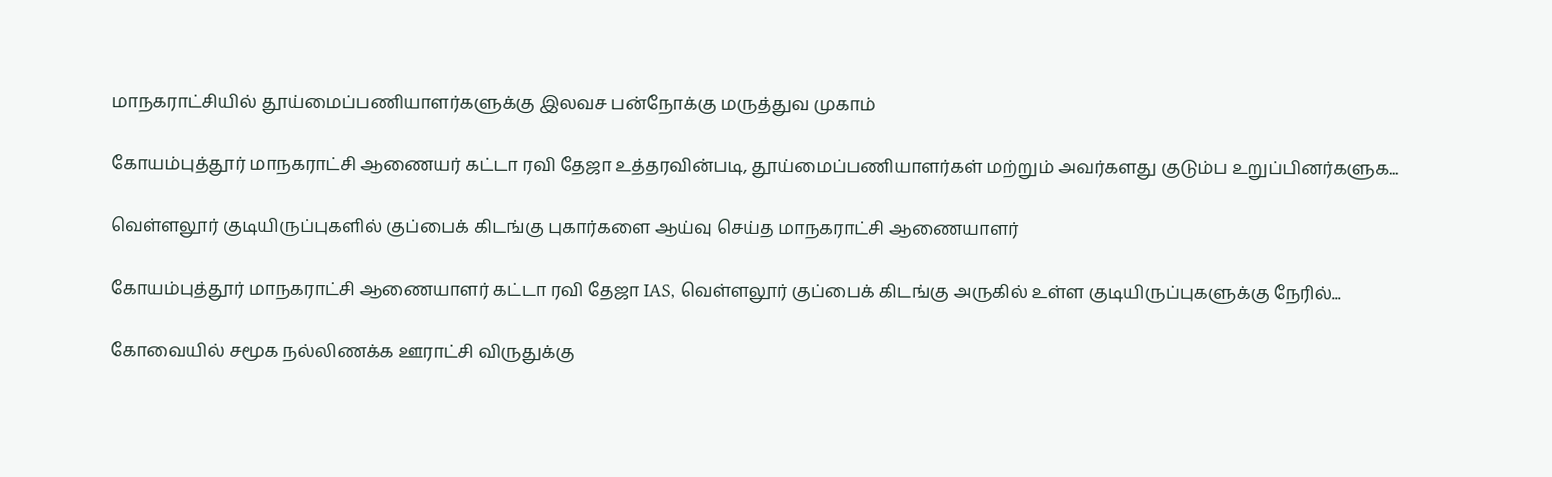மாநகராட்சியில் தூய்மைப்பணியாளர்களுக்கு இலவச பன்நோக்கு மருத்துவ முகாம்

கோயம்புத்தூர் மாநகராட்சி ஆணையர் கட்டா ரவி தேஜா உத்தரவின்படி, தூய்மைப்பணியாளர்கள் மற்றும் அவர்களது குடும்ப உறுப்பினர்களுக...

வெள்ளலூர் குடியிருப்புகளில் குப்பைக் கிடங்கு புகார்களை ஆய்வு செய்த மாநகராட்சி ஆணையாளர்

கோயம்புத்தூர் மாநகராட்சி ஆணையாளர் கட்டா ரவி தேஜா IAS, வெள்ளலூர் குப்பைக் கிடங்கு அருகில் உள்ள குடியிருப்புகளுக்கு நேரில்...

கோவையில் சமூக நல்லிணக்க ஊராட்சி விருதுக்கு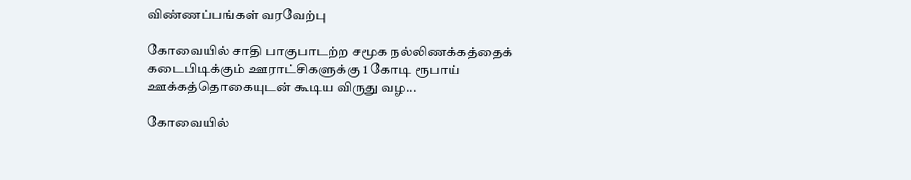விண்ணப்பங்கள் வரவேற்பு

கோவையில் சாதி பாகுபாடற்ற சமூக நல்லிணக்கத்தைக் கடைபிடிக்கும் ஊராட்சிகளுக்கு 1 கோடி ரூபாய் ஊக்கத்தொகையுடன் கூடிய விருது வழ...

கோவையில்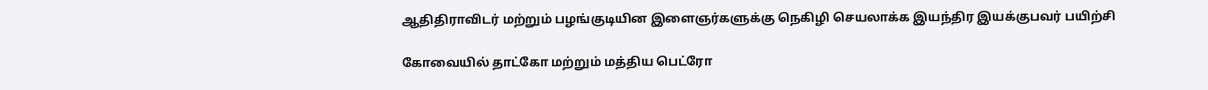ஆதிதிராவிடர் மற்றும் பழங்குடியின இளைஞர்களுக்கு நெகிழி செயலாக்க இயந்திர இயக்குபவர் பயிற்சி

கோவையில் தாட்கோ மற்றும் மத்திய பெட்ரோ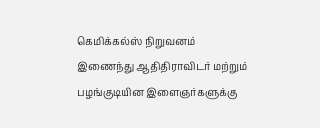கெமிக்கல்ஸ் நிறுவனம் இணைந்து ஆதிதிராவிடர் மற்றும் பழங்குடியின இளைஞர்களுக்கு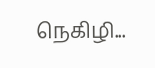நெகிழி...